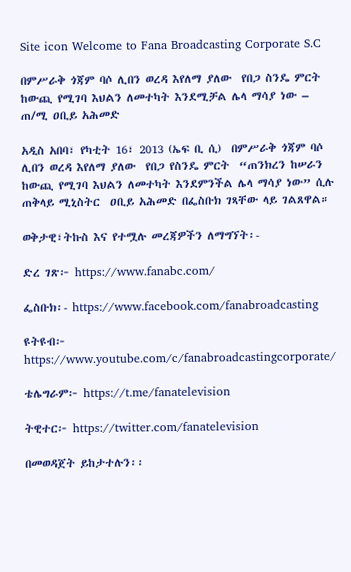Site icon Welcome to Fana Broadcasting Corporate S.C

በምሥራቅ ጎጃም ባሶ ሊበን ወረዳ እየለማ ያለው  የበጋ ስንዴ ምርት   ከውጪ የሚገባ እህልን ለመተካት እንደሚቻል ሌላ ማሳያ ነው – ጠ/ሚ ዐቢይ አሕመድ

አዲስ አበባ፣ የካቲት 16፣ 2013 (ኤፍ ቢ ሲ)  በምሥራቅ ጎጃም ባሶ ሊበን ወረዳ እየለማ ያለው  የበጋ የስንዴ ምርት  “ጠንክረን ከሠራን ከውጪ የሚገባ እህልን ለመተካት እንደምንችል ሌላ ማሳያ ነው” ሲሉ ጠቅላይ ሚኒስትር  ዐቢይ አሕመድ በፌስቡክ ገጻቸው ላይ ገልጸዋል።

ወቅታዊ፣ትኩስ እና የተሟሉ መረጃዎችን ለማግኘት፡-

ድረ ገጽ፦ https://www.fanabc.com/

ፌስቡክ፡- https://www.facebook.com/fanabroadcasting

ዩትዩብ፦ https://www.youtube.com/c/fanabroadcastingcorporate/

ቴሌግራም፦ https://t.me/fanatelevision

ትዊተር፦ https://twitter.com/fanatelevision

በመወዳጀት ይከታተሉን፡፡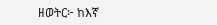ዘወትር፦ ከእኛ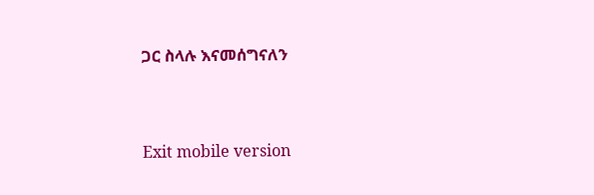ጋር ስላሉ እናመሰግናለን



Exit mobile version